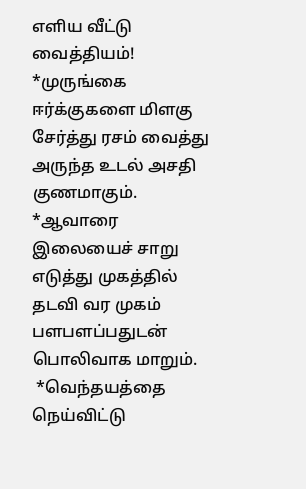எளிய வீட்டு வைத்தியம்!
*முருங்கை ஈர்க்குகளை மிளகு சேர்த்து ரசம் வைத்து அருந்த உடல் அசதி குணமாகும்.
*ஆவாரை இலையைச் சாறு எடுத்து முகத்தில் தடவி வர முகம் பளபளப்பதுடன் பொலிவாக மாறும்.
 *வெந்தயத்தை நெய்விட்டு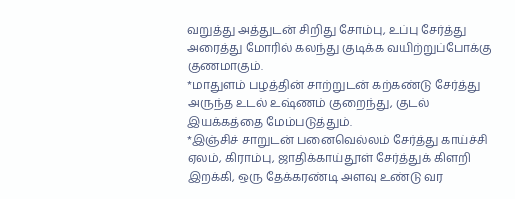வறுத்து அத்துடன் சிறிது சோம்பு, உப்பு சேர்த்து அரைத்து மோரில் கலந்து குடிக்க வயிற்றுப்போக்கு குணமாகும்.
*மாதுளம் பழத்தின் சாற்றுடன் கற்கண்டு சேர்த்து அருந்த உடல் உஷ்ணம் குறைந்து, குடல் இயக்கத்தை மேம்படுத்தும்.
*இஞ்சிச் சாறுடன் பனைவெல்லம் சேர்த்து காய்ச்சி ஏலம், கிராம்பு, ஜாதிக்காய்தூள் சேர்த்துக் கிளறி இறக்கி, ஒரு தேக்கரண்டி அளவு உண்டு வர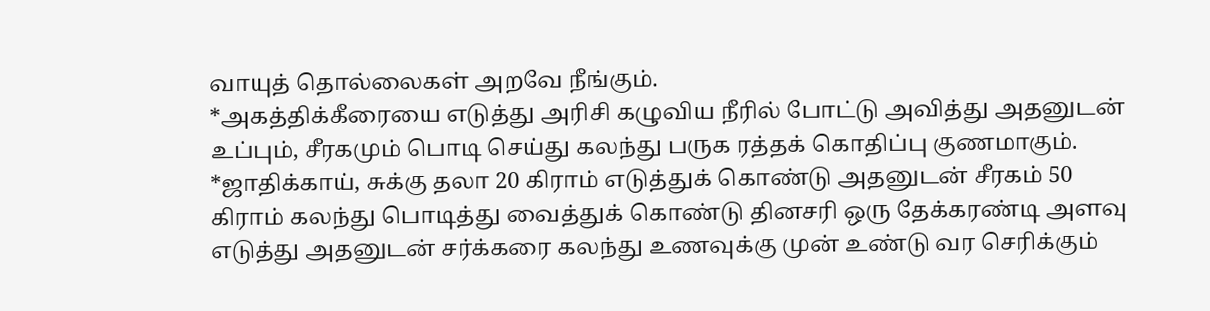வாயுத் தொல்லைகள் அறவே நீங்கும்.
*அகத்திக்கீரையை எடுத்து அரிசி கழுவிய நீரில் போட்டு அவித்து அதனுடன் உப்பும், சீரகமும் பொடி செய்து கலந்து பருக ரத்தக் கொதிப்பு குணமாகும்.
*ஜாதிக்காய், சுக்கு தலா 20 கிராம் எடுத்துக் கொண்டு அதனுடன் சீரகம் 50 கிராம் கலந்து பொடித்து வைத்துக் கொண்டு தினசரி ஒரு தேக்கரண்டி அளவு எடுத்து அதனுடன் சர்க்கரை கலந்து உணவுக்கு முன் உண்டு வர செரிக்கும்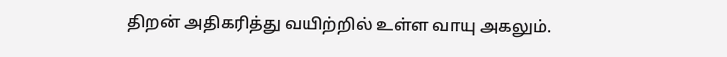திறன் அதிகரித்து வயிற்றில் உள்ள வாயு அகலும்.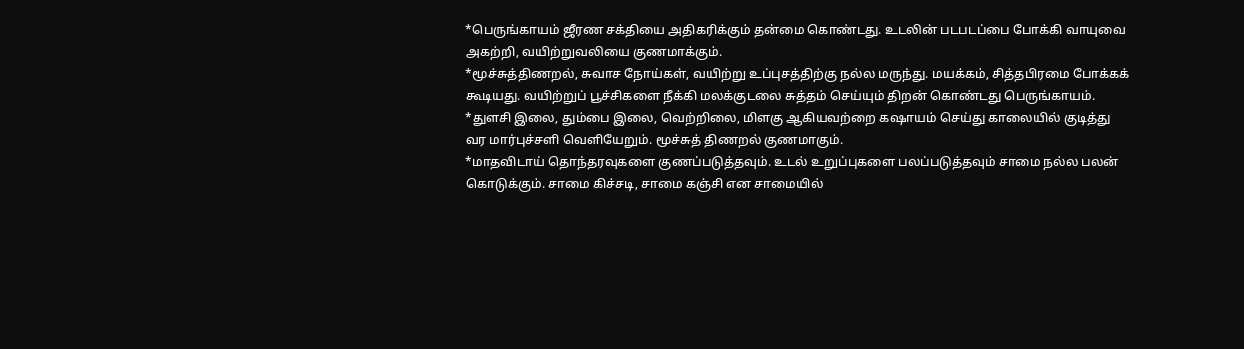*பெருங்காயம் ஜீரண சக்தியை அதிகரிக்கும் தன்மை கொண்டது. உடலின் படபடப்பை போக்கி வாயுவை அகற்றி, வயிற்றுவலியை குணமாக்கும்.
*மூச்சுத்திணறல், சுவாச நோய்கள், வயிற்று உப்புசத்திற்கு நல்ல மருந்து. மயக்கம், சித்தபிரமை போக்கக் கூடியது. வயிற்றுப் பூச்சிகளை நீக்கி மலக்குடலை சுத்தம் செய்யும் திறன் கொண்டது பெருங்காயம்.
*துளசி இலை, தும்பை இலை, வெற்றிலை, மிளகு ஆகியவற்றை கஷாயம் செய்து காலையில் குடித்து வர மார்புச்சளி வெளியேறும். மூச்சுத் திணறல் குணமாகும்.
*மாதவிடாய் தொந்தரவுகளை குணப்படுத்தவும். உடல் உறுப்புகளை பலப்படுத்தவும் சாமை நல்ல பலன் கொடுக்கும். சாமை கிச்சடி, சாமை கஞ்சி என சாமையில்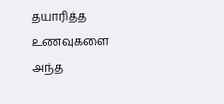தயாரித்த உணவுகளை அந்த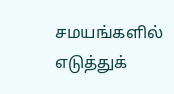சமயங்களில் எடுத்துக்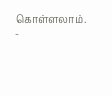கொள்ளலாம்.
-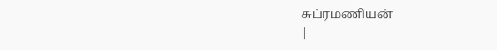சுப்ரமணியன்
|